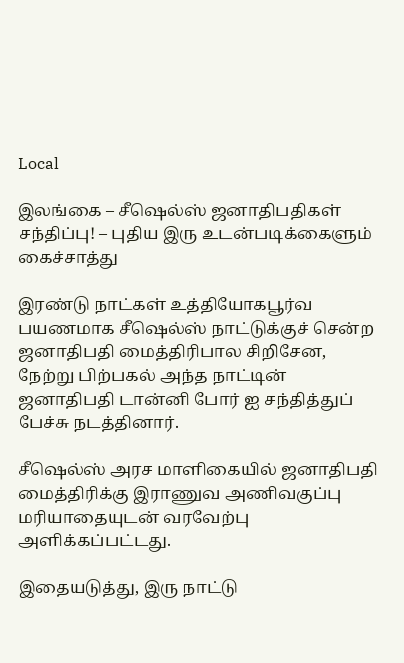Local

இலங்கை – சீஷெல்ஸ் ஜனாதிபதிகள் சந்திப்பு! – புதிய இரு உடன்படிக்கைளும் கைச்சாத்து

இரண்டு நாட்கள் உத்தியோகபூர்வ பயணமாக சீஷெல்ஸ் நாட்டுக்குச் சென்ற ஜனாதிபதி மைத்திரிபால சிறிசேன, நேற்று பிற்பகல் அந்த நாட்டின் ஜனாதிபதி டான்னி போர் ஐ சந்தித்துப் பேச்சு நடத்தினார்.

சீஷெல்ஸ் அரச மாளிகையில் ஜனாதிபதி மைத்திரிக்கு இராணுவ அணிவகுப்பு மரியாதையுடன் வரவேற்பு அளிக்கப்பட்டது.

இதையடுத்து, இரு நாட்டு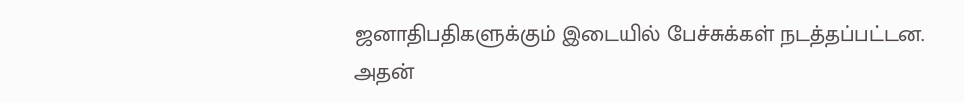ஜனாதிபதிகளுக்கும் இடையில் பேச்சுக்கள் நடத்தப்பட்டன. அதன்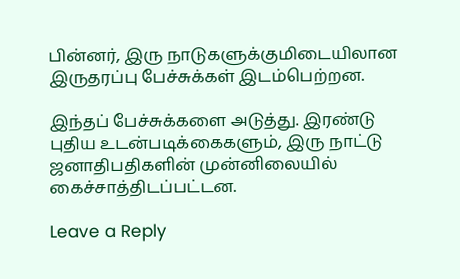பின்னர், இரு நாடுகளுக்குமிடையிலான இருதரப்பு பேச்சுக்கள் இடம்பெற்றன.

இந்தப் பேச்சுக்களை அடுத்து. இரண்டு புதிய உடன்படிக்கைகளும், இரு நாட்டு ஜனாதிபதிகளின் முன்னிலையில் கைச்சாத்திடப்பட்டன.

Leave a Reply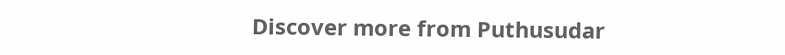Discover more from Puthusudar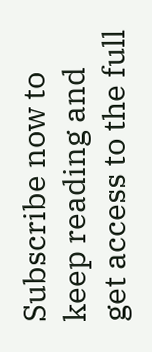Subscribe now to keep reading and get access to the full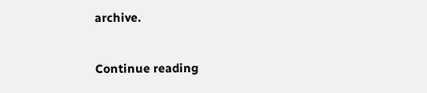archive.

Continue reading